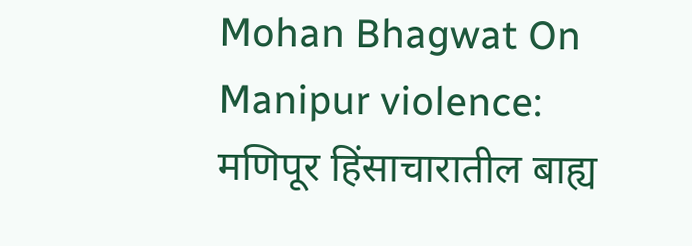Mohan Bhagwat On Manipur violence: मणिपूर हिंसाचारातील बाह्य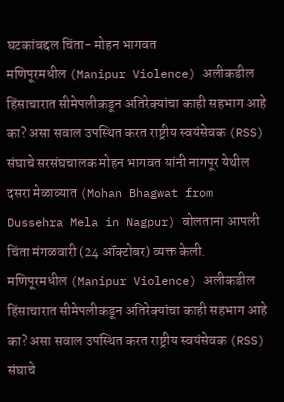घटकांबद्दल चिंता- मोहन भागवत
मणिपूरमधील (Manipur Violence) अलीकडील हिंसाचारात सीमेपलीकडून अतिरेक्यांचा काही सहभाग आहे का? असा सवाल उपस्थित करत राष्ट्रीय स्वयंसेवक (RSS) संघाचे सरसंघचालक मोहन भागवत यांनी नागपूर येथील दसरा मेळाव्यात (Mohan Bhagwat from Dussehra Mela in Nagpur) बोलताना आपली चिंता मंगळवारी (24 ऑक्टोबर) व्यक्त केली.
मणिपूरमधील (Manipur Violence) अलीकडील हिंसाचारात सीमेपलीकडून अतिरेक्यांचा काही सहभाग आहे का? असा सवाल उपस्थित करत राष्ट्रीय स्वयंसेवक (RSS) संघाचे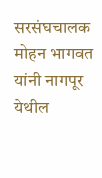सरसंघचालक मोहन भागवत यांनी नागपूर येथील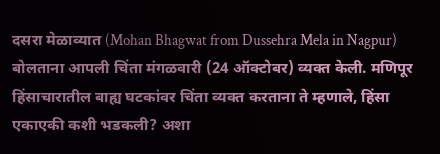दसरा मेळाव्यात (Mohan Bhagwat from Dussehra Mela in Nagpur) बोलताना आपली चिंता मंगळवारी (24 ऑक्टोबर) व्यक्त केली. मणिपूर हिंसाचारातील बाह्य घटकांवर चिंता व्यक्त करताना ते म्हणाले, हिंसा एकाएकी कशी भडकली? अशा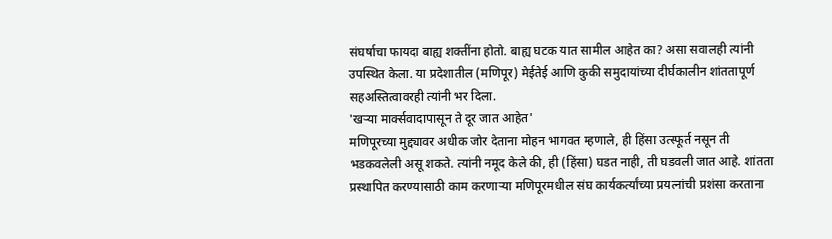संघर्षाचा फायदा बाह्य शक्तींना होतो. बाह्य घटक यात सामील आहेत का? असा सवालही त्यांनी उपस्थित केला. या प्रदेशातील (मणिपूर) मेईतेई आणि कुकी समुदायांच्या दीर्घकालीन शांततापूर्ण सहअस्तित्वावरही त्यांनी भर दिला.
'खऱ्या मार्क्सवादापासून ते दूर जात आहेत'
मणिपूरच्या मुद्द्यावर अधीक जोर देताना मोहन भागवत म्हणाले, ही हिंसा उत्स्फूर्त नसून ती भडकवलेली असू शकते. त्यांनी नमूद केले की, ही (हिंसा) घडत नाही, ती घडवली जात आहे. शांतता प्रस्थापित करण्यासाठी काम करणाऱ्या मणिपूरमधील संघ कार्यकर्त्यांच्या प्रयत्नांची प्रशंसा करताना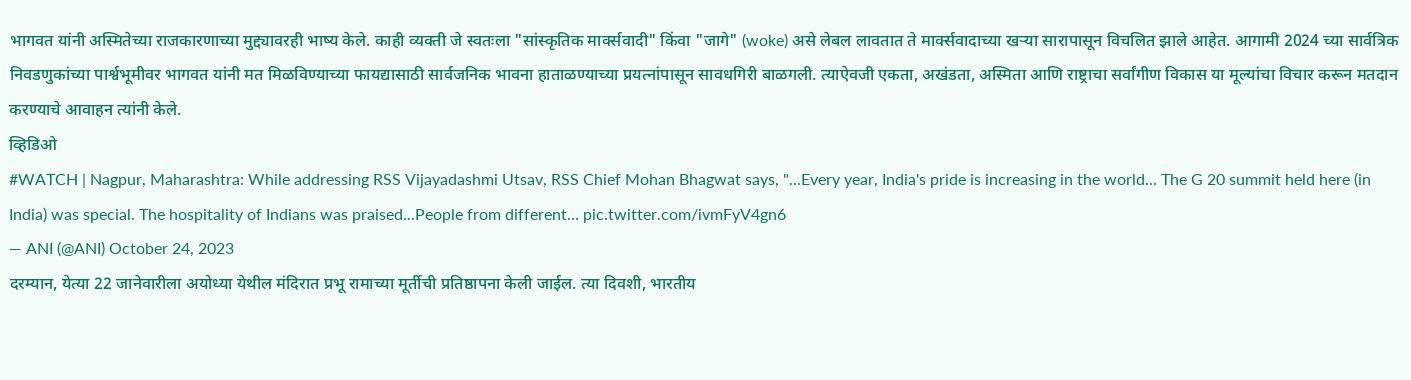भागवत यांनी अस्मितेच्या राजकारणाच्या मुद्द्यावरही भाष्य केले. काही व्यक्ती जे स्वतःला "सांस्कृतिक मार्क्सवादी" किंवा "जागे" (woke) असे लेबल लावतात ते मार्क्सवादाच्या खऱ्या सारापासून विचलित झाले आहेत. आगामी 2024 च्या सार्वत्रिक निवडणुकांच्या पार्श्वभूमीवर भागवत यांनी मत मिळविण्याच्या फायद्यासाठी सार्वजनिक भावना हाताळण्याच्या प्रयत्नांपासून सावधगिरी बाळगली. त्याऐवजी एकता, अखंडता, अस्मिता आणि राष्ट्राचा सर्वांगीण विकास या मूल्यांचा विचार करून मतदान करण्याचे आवाहन त्यांनी केले.
व्हिडिओ
#WATCH | Nagpur, Maharashtra: While addressing RSS Vijayadashmi Utsav, RSS Chief Mohan Bhagwat says, "...Every year, India's pride is increasing in the world... The G 20 summit held here (in India) was special. The hospitality of Indians was praised...People from different… pic.twitter.com/ivmFyV4gn6
— ANI (@ANI) October 24, 2023
दरम्यान, येत्या 22 जानेवारीला अयोध्या येथील मंदिरात प्रभू रामाच्या मूर्तीची प्रतिष्ठापना केली जाईल. त्या दिवशी, भारतीय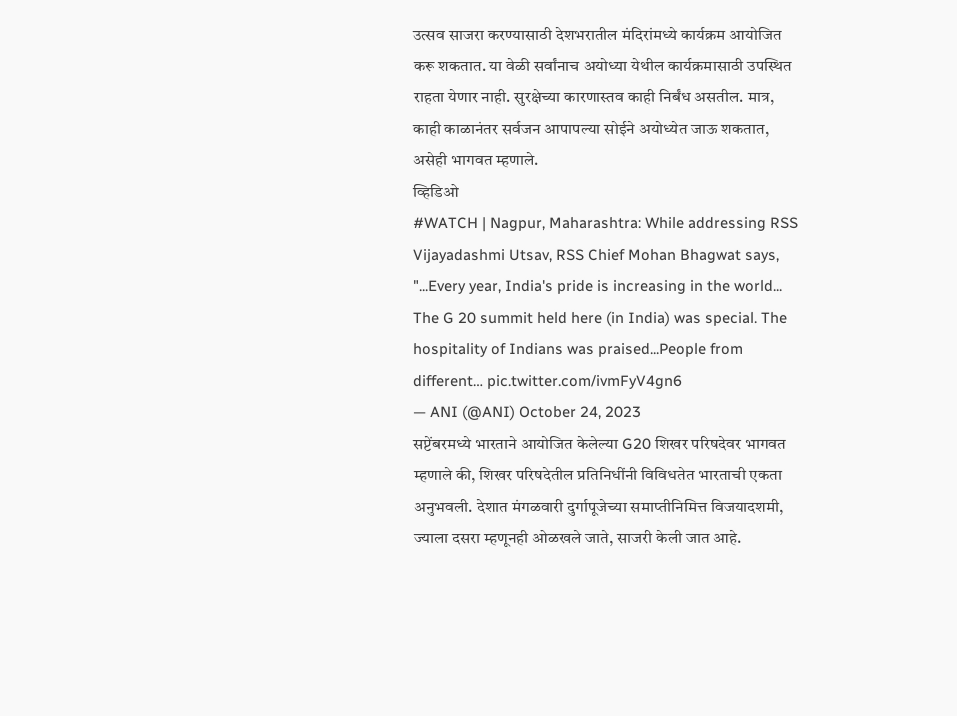उत्सव साजरा करण्यासाठी देशभरातील मंदिरांमध्ये कार्यक्रम आयोजित करू शकतात. या वेळी सर्वांनाच अयोध्या येथील कार्यक्रमासाठी उपस्थित राहता येणार नाही. सुरक्षेच्या कारणास्तव काही निर्बंध असतील. मात्र, काही काळानंतर सर्वजन आपापल्या सोईने अयोध्येत जाऊ शकतात, असेही भागवत म्हणाले.
व्हिडिओ
#WATCH | Nagpur, Maharashtra: While addressing RSS Vijayadashmi Utsav, RSS Chief Mohan Bhagwat says, "...Every year, India's pride is increasing in the world... The G 20 summit held here (in India) was special. The hospitality of Indians was praised...People from different… pic.twitter.com/ivmFyV4gn6
— ANI (@ANI) October 24, 2023
सप्टेंबरमध्ये भारताने आयोजित केलेल्या G20 शिखर परिषदेवर भागवत म्हणाले की, शिखर परिषदेतील प्रतिनिधींनी विविधतेत भारताची एकता अनुभवली. देशात मंगळवारी दुर्गापूजेच्या समाप्तीनिमित्त विजयादशमी, ज्याला दसरा म्हणूनही ओळखले जाते, साजरी केली जात आहे.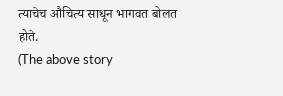त्याचेच औचित्य साधून भागवत बोलत होते.
(The above story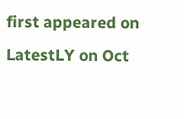first appeared on LatestLY on Oct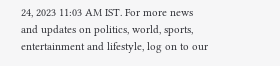24, 2023 11:03 AM IST. For more news and updates on politics, world, sports, entertainment and lifestyle, log on to our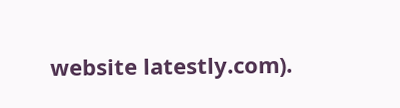website latestly.com).